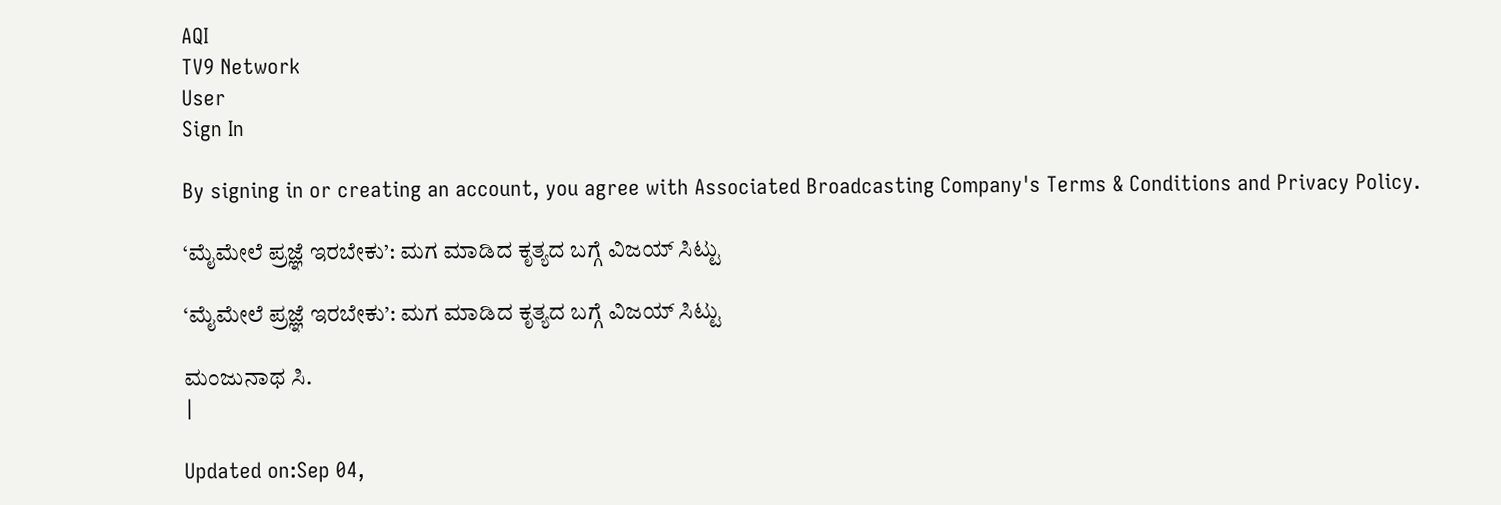AQI
TV9 Network
User
Sign In

By signing in or creating an account, you agree with Associated Broadcasting Company's Terms & Conditions and Privacy Policy.

‘ಮೈಮೇಲೆ ಪ್ರಜ್ಞೆ ಇರಬೇಕು’: ಮಗ ಮಾಡಿದ ಕೃತ್ಯದ ಬಗ್ಗೆ ವಿಜಯ್ ಸಿಟ್ಟು

‘ಮೈಮೇಲೆ ಪ್ರಜ್ಞೆ ಇರಬೇಕು’: ಮಗ ಮಾಡಿದ ಕೃತ್ಯದ ಬಗ್ಗೆ ವಿಜಯ್ ಸಿಟ್ಟು

ಮಂಜುನಾಥ ಸಿ.
|

Updated on:Sep 04,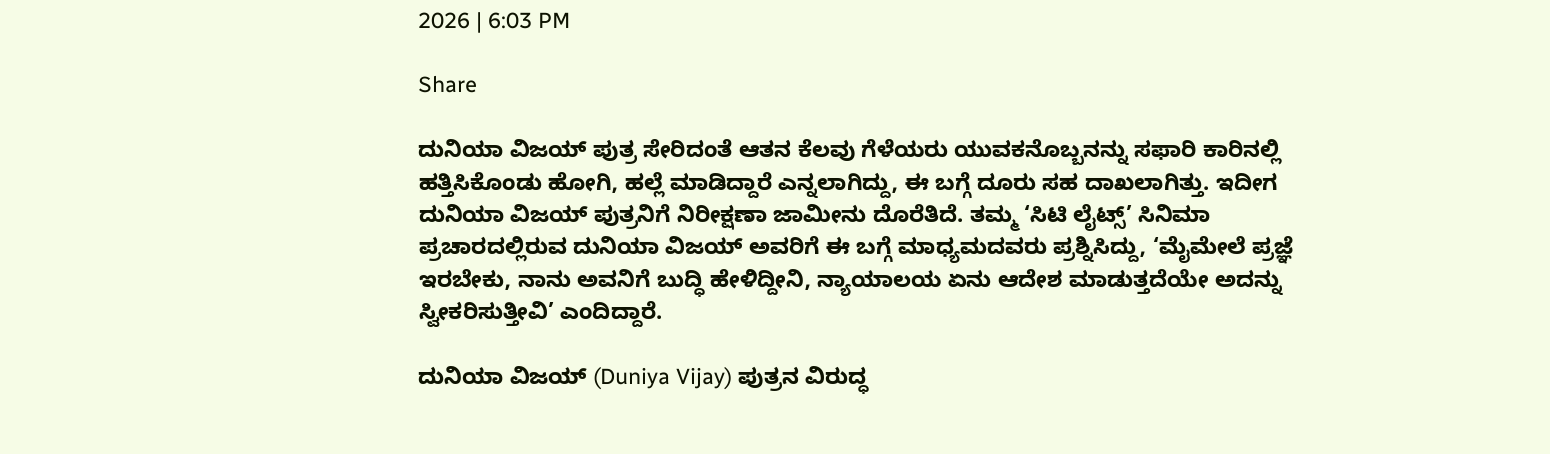2026 | 6:03 PM

Share

ದುನಿಯಾ ವಿಜಯ್ ಪುತ್ರ ಸೇರಿದಂತೆ ಆತನ ಕೆಲವು ಗೆಳೆಯರು ಯುವಕನೊಬ್ಬನನ್ನು ಸಫಾರಿ ಕಾರಿನಲ್ಲಿ ಹತ್ತಿಸಿಕೊಂಡು ಹೋಗಿ, ಹಲ್ಲೆ ಮಾಡಿದ್ದಾರೆ ಎನ್ನಲಾಗಿದ್ದು, ಈ ಬಗ್ಗೆ ದೂರು ಸಹ ದಾಖಲಾಗಿತ್ತು. ಇದೀಗ ದುನಿಯಾ ವಿಜಯ್ ಪುತ್ರನಿಗೆ ನಿರೀಕ್ಷಣಾ ಜಾಮೀನು ದೊರೆತಿದೆ. ತಮ್ಮ ‘ಸಿಟಿ ಲೈಟ್ಸ್’ ಸಿನಿಮಾ ಪ್ರಚಾರದಲ್ಲಿರುವ ದುನಿಯಾ ವಿಜಯ್ ಅವರಿಗೆ ಈ ಬಗ್ಗೆ ಮಾಧ್ಯಮದವರು ಪ್ರಶ್ನಿಸಿದ್ದು, ‘ಮೈಮೇಲೆ ಪ್ರಜ್ಞೆ ಇರಬೇಕು, ನಾನು ಅವನಿಗೆ ಬುದ್ಧಿ ಹೇಳಿದ್ದೀನಿ, ನ್ಯಾಯಾಲಯ ಏನು ಆದೇಶ ಮಾಡುತ್ತದೆಯೇ ಅದನ್ನು ಸ್ವೀಕರಿಸುತ್ತೀವಿ’ ಎಂದಿದ್ದಾರೆ.

ದುನಿಯಾ ವಿಜಯ್ (Duniya Vijay) ಪುತ್ರನ ವಿರುದ್ಧ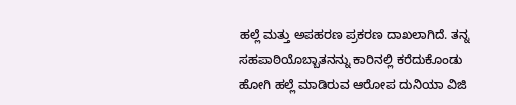ಹಲ್ಲೆ ಮತ್ತು ಅಪಹರಣ ಪ್ರಕರಣ ದಾಖಲಾಗಿದೆ. ತನ್ನ ಸಹಪಾಠಿಯೊಬ್ಬಾತನನ್ನು ಕಾರಿನಲ್ಲಿ ಕರೆದುಕೊಂಡು ಹೋಗಿ ಹಲ್ಲೆ ಮಾಡಿರುವ ಆರೋಪ ದುನಿಯಾ ವಿಜಿ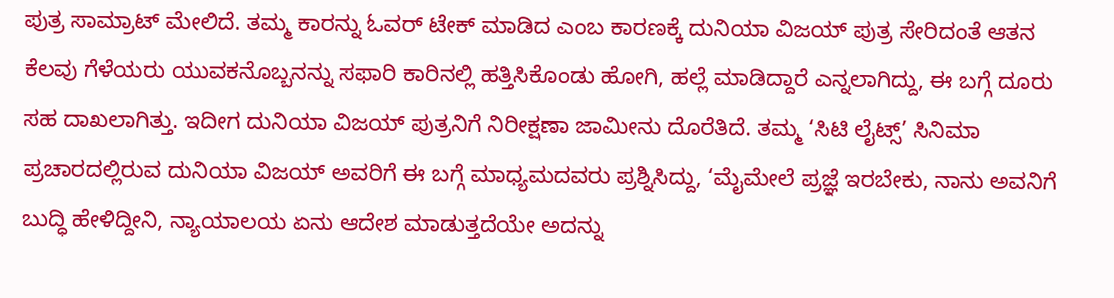ಪುತ್ರ ಸಾಮ್ರಾಟ್ ಮೇಲಿದೆ. ತಮ್ಮ ಕಾರನ್ನು ಓವರ್ ಟೇಕ್ ಮಾಡಿದ ಎಂಬ ಕಾರಣಕ್ಕೆ ದುನಿಯಾ ವಿಜಯ್ ಪುತ್ರ ಸೇರಿದಂತೆ ಆತನ ಕೆಲವು ಗೆಳೆಯರು ಯುವಕನೊಬ್ಬನನ್ನು ಸಫಾರಿ ಕಾರಿನಲ್ಲಿ ಹತ್ತಿಸಿಕೊಂಡು ಹೋಗಿ, ಹಲ್ಲೆ ಮಾಡಿದ್ದಾರೆ ಎನ್ನಲಾಗಿದ್ದು, ಈ ಬಗ್ಗೆ ದೂರು ಸಹ ದಾಖಲಾಗಿತ್ತು. ಇದೀಗ ದುನಿಯಾ ವಿಜಯ್ ಪುತ್ರನಿಗೆ ನಿರೀಕ್ಷಣಾ ಜಾಮೀನು ದೊರೆತಿದೆ. ತಮ್ಮ ‘ಸಿಟಿ ಲೈಟ್ಸ್’ ಸಿನಿಮಾ ಪ್ರಚಾರದಲ್ಲಿರುವ ದುನಿಯಾ ವಿಜಯ್ ಅವರಿಗೆ ಈ ಬಗ್ಗೆ ಮಾಧ್ಯಮದವರು ಪ್ರಶ್ನಿಸಿದ್ದು, ‘ಮೈಮೇಲೆ ಪ್ರಜ್ಞೆ ಇರಬೇಕು, ನಾನು ಅವನಿಗೆ ಬುದ್ಧಿ ಹೇಳಿದ್ದೀನಿ, ನ್ಯಾಯಾಲಯ ಏನು ಆದೇಶ ಮಾಡುತ್ತದೆಯೇ ಅದನ್ನು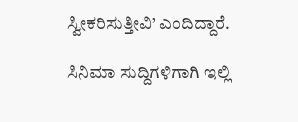ಸ್ವೀಕರಿಸುತ್ತೀವಿ’ ಎಂದಿದ್ದಾರೆ.

ಸಿನಿಮಾ ಸುದ್ದಿಗಳಿಗಾಗಿ ಇಲ್ಲಿ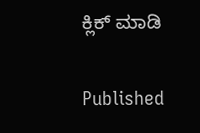ಕ್ಲಿಕ್ ಮಾಡಿ

Published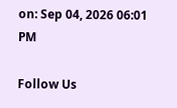on: Sep 04, 2026 06:01 PM

Follow Us